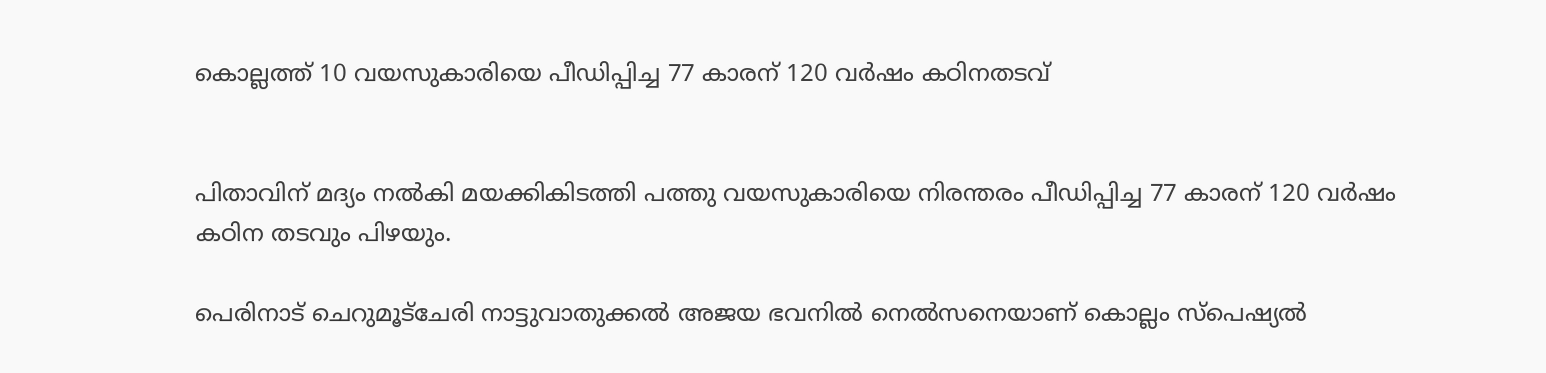കൊല്ലത്ത് 10 വയസുകാരിയെ പീഡിപ്പിച്ച 77 കാരന് 120 വര്‍ഷം കഠിനതടവ്


പിതാവിന് മദ്യം നല്‍കി മയക്കികിടത്തി പത്തു വയസുകാരിയെ നിരന്തരം പീഡിപ്പിച്ച 77 കാരന് 120 വർഷം കഠിന തടവും പിഴയും.

പെരിനാട് ചെറുമൂട്ചേരി നാട്ടുവാതുക്കല്‍ അജയ ഭവനില്‍ നെല്‍സനെയാണ് കൊല്ലം സ്പെഷ്യല്‍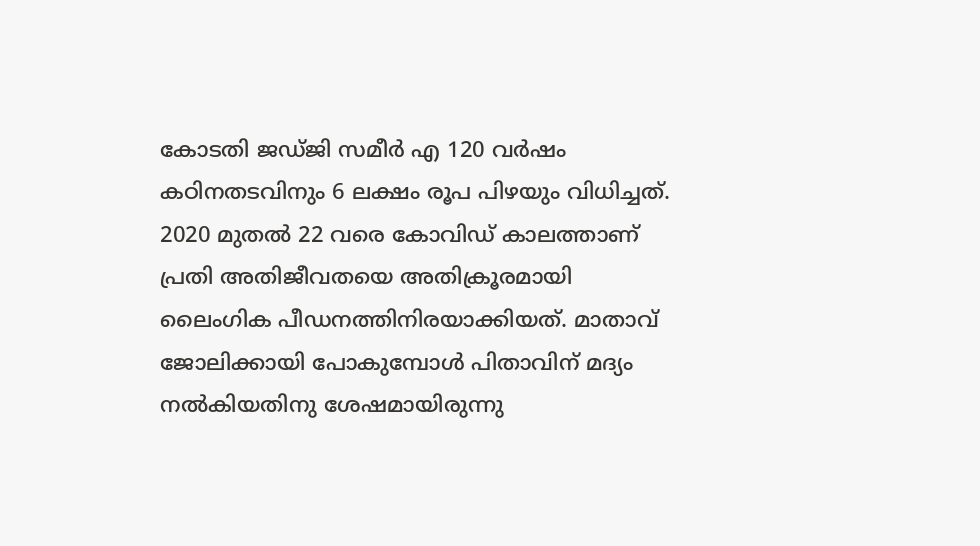കോടതി ജഡ്ജി സമീർ എ 120 വർഷം കഠിനതടവിനും 6 ലക്ഷം രൂപ പിഴയും വിധിച്ചത്. 2020 മുതല്‍ 22 വരെ കോവിഡ് കാലത്താണ് പ്രതി അതിജീവതയെ അതിക്രൂരമായി ലൈംഗിക പീഡനത്തിനിരയാക്കിയത്. മാതാവ് ജോലിക്കായി പോകുമ്പോള്‍ പിതാവിന് മദ്യം നല്‍കിയതിനു ശേഷമായിരുന്നു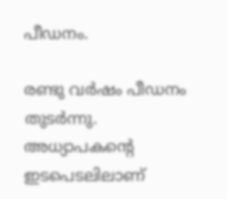പീഡനം.

രണ്ടു വർഷം പീഡനം തുടർന്നു. അധ്യാപകന്റെ ഇടപെടലിലാണ്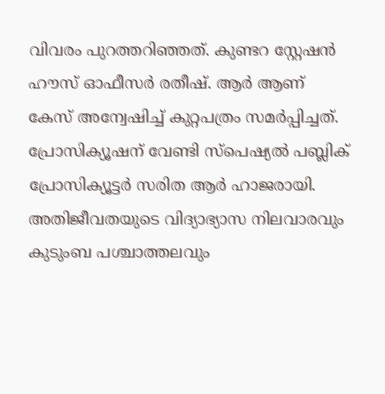വിവരം പുറത്തറിഞ്ഞത്. കുണ്ടറ സ്റ്റേഷൻ ഹൗസ് ഓഫീസർ രതീഷ്. ആർ ആണ് കേസ് അന്വേഷിച്ച്‌ കുറ്റപത്രം സമർപ്പിച്ചത്. പ്രോസിക്യൂഷന് വേണ്ടി സ്പെഷ്യല്‍ പബ്ലിക് പ്രോസിക്യൂട്ടർ സരിത ആർ ഹാജരായി. അതിജീവതയുടെ വിദ്യാഭ്യാസ നിലവാരവും കുടുംബ പശ്ചാത്തലവും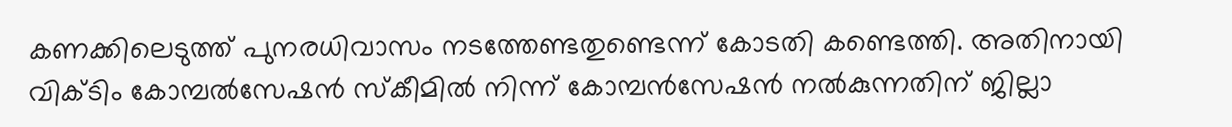കണക്കിലെടുത്ത് പുനരധിവാസം നടത്തേണ്ടതുണ്ടെന്ന് കോടതി കണ്ടെത്തി. അതിനായി വിക്ടിം കോമ്പല്‍സേഷൻ സ്കീമില്‍ നിന്ന് കോമ്പൻസേഷൻ നല്‍കുന്നതിന് ജില്ലാ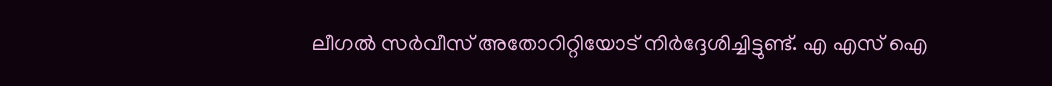ലീഗല്‍ സർവീസ് അതോറിറ്റിയോട് നിർദ്ദേശിച്ചിട്ടുണ്ട്. എ എസ് ഐ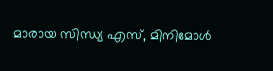മാരായ സിന്ധ്യ എസ്, മിനിമോള്‍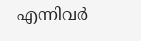എന്നിവർ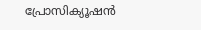പ്രോസിക്യൂഷൻ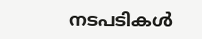നടപടികള്‍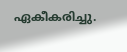ഏകീകരിച്ചു.